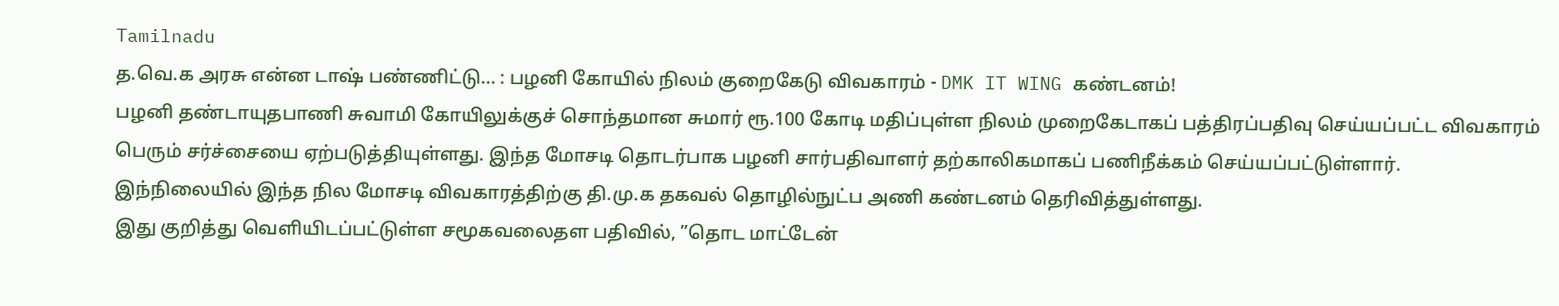Tamilnadu
த.வெ.க அரசு என்ன டாஷ் பண்ணிட்டு... : பழனி கோயில் நிலம் குறைகேடு விவகாரம் - DMK IT WING கண்டனம்!
பழனி தண்டாயுதபாணி சுவாமி கோயிலுக்குச் சொந்தமான சுமார் ரூ.100 கோடி மதிப்புள்ள நிலம் முறைகேடாகப் பத்திரப்பதிவு செய்யப்பட்ட விவகாரம் பெரும் சர்ச்சையை ஏற்படுத்தியுள்ளது. இந்த மோசடி தொடர்பாக பழனி சார்பதிவாளர் தற்காலிகமாகப் பணிநீக்கம் செய்யப்பட்டுள்ளார்.
இந்நிலையில் இந்த நில மோசடி விவகாரத்திற்கு தி.மு.க தகவல் தொழில்நுட்ப அணி கண்டனம் தெரிவித்துள்ளது.
இது குறித்து வெளியிடப்பட்டுள்ள சமூகவலைதள பதிவில், ”தொட மாட்டேன்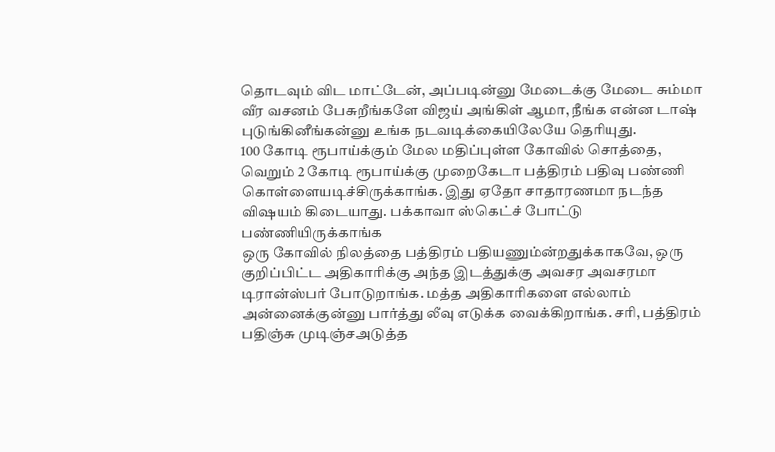தொடவும் விட மாட்டேன், அப்படின்னு மேடைக்கு மேடை சும்மா வீர வசனம் பேசுறீங்களே விஜய் அங்கிள் ஆமா, நீங்க என்ன டாஷ் புடுங்கினீங்கன்னு உங்க நடவடிக்கையிலேயே தெரியுது.
100 கோடி ரூபாய்க்கும் மேல மதிப்புள்ள கோவில் சொத்தை, வெறும் 2 கோடி ரூபாய்க்கு முறைகேடா பத்திரம் பதிவு பண்ணி கொள்ளையடிச்சிருக்காங்க. இது ஏதோ சாதாரணமா நடந்த விஷயம் கிடையாது. பக்காவா ஸ்கெட்ச் போட்டு பண்ணியிருக்காங்க
ஒரு கோவில் நிலத்தை பத்திரம் பதியணும்ன்றதுக்காகவே, ஒரு குறிப்பிட்ட அதிகாரிக்கு அந்த இடத்துக்கு அவசர அவசரமா டிரான்ஸ்பர் போடுறாங்க. மத்த அதிகாரிகளை எல்லாம் அன்னைக்குன்னு பார்த்து லீவு எடுக்க வைக்கிறாங்க. சரி, பத்திரம் பதிஞ்சு முடிஞ்சஅடுத்த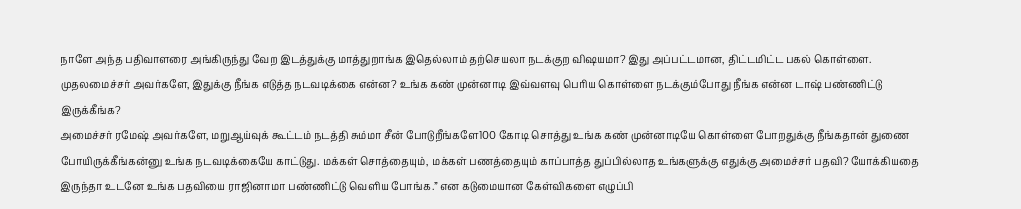நாளே அந்த பதிவாளரை அங்கிருந்து வேற இடத்துக்கு மாத்துறாங்க இதெல்லாம் தற்செயலா நடக்குற விஷயமா? இது அப்பட்டமான, திட்டமிட்ட பகல் கொள்ளை.
முதலமைச்சர் அவர்களே, இதுக்கு நீங்க எடுத்த நடவடிக்கை என்ன? உங்க கண் முன்னாடி இவ்வளவு பெரிய கொள்ளை நடக்கும்போது நீங்க என்ன டாஷ் பண்ணிட்டு இருக்கீங்க?
அமைச்சர் ரமேஷ் அவர்களே, மறுஆய்வுக் கூட்டம் நடத்தி சும்மா சீன் போடுறீங்களே100 கோடி சொத்து உங்க கண் முன்னாடியே கொள்ளை போறதுக்கு நீங்கதான் துணை போயிருக்கீங்கன்னு உங்க நடவடிக்கையே காட்டுது. மக்கள் சொத்தையும், மக்கள் பணத்தையும் காப்பாத்த துப்பில்லாத உங்களுக்கு எதுக்கு அமைச்சர் பதவி? யோக்கியதை இருந்தா உடனே உங்க பதவியை ராஜினாமா பண்ணிட்டு வெளிய போங்க.” என கடுமையான கேள்விகளை எழுப்பி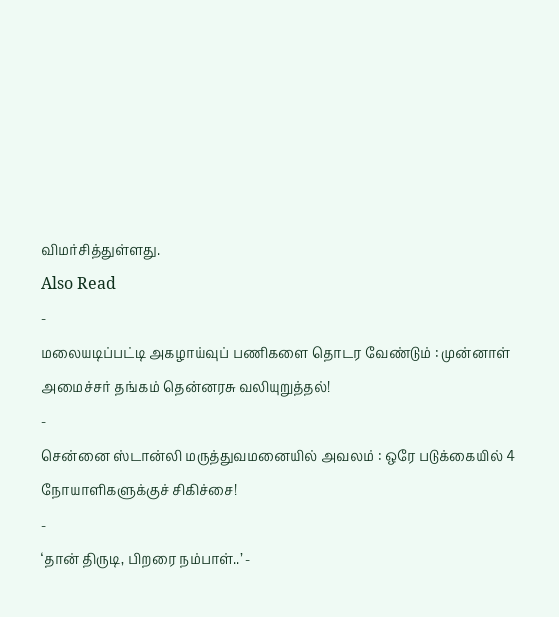விமர்சித்துள்ளது.
Also Read
-
மலையடிப்பட்டி அகழாய்வுப் பணிகளை தொடர வேண்டும் : முன்னாள் அமைச்சர் தங்கம் தென்னரசு வலியுறுத்தல்!
-
சென்னை ஸ்டான்லி மருத்துவமனையில் அவலம் : ஒரே படுக்கையில் 4 நோயாளிகளுக்குச் சிகிச்சை!
-
‘தான் திருடி, பிறரை நம்பாள்..’ -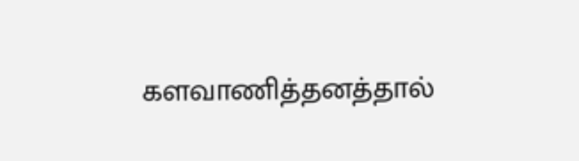களவாணித்தனத்தால்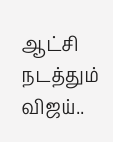ஆட்சி நடத்தும் விஜய்..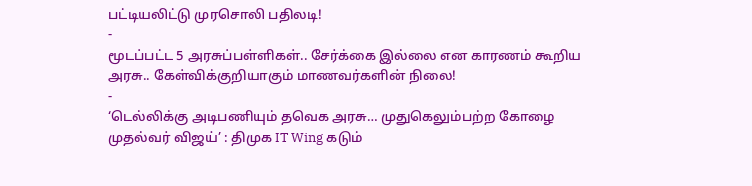பட்டியலிட்டு முரசொலி பதிலடி!
-
மூடப்பட்ட 5 அரசுப்பள்ளிகள்.. சேர்க்கை இல்லை என காரணம் கூறிய அரசு.. கேள்விக்குறியாகும் மாணவர்களின் நிலை!
-
‘டெல்லிக்கு அடிபணியும் தவெக அரசு… முதுகெலும்பற்ற கோழை முதல்வர் விஜய்’ : திமுக IT Wing கடும்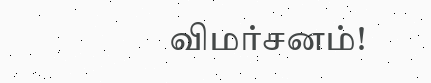விமர்சனம்!